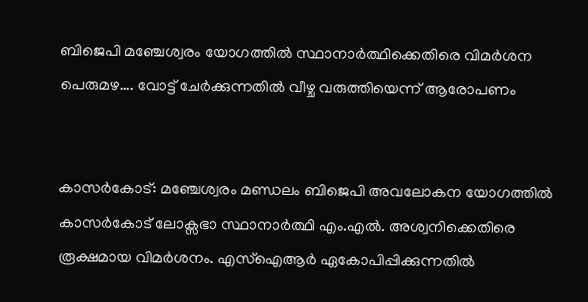ബിജെപി മഞ്ചേശ്വരം യോഗത്തിൽ സ്ഥാനാർത്ഥിക്കെതിരെ വിമർശന പെരുമഴ…. വോട്ട് ചേർക്കുന്നതിൽ വീഴ്ച വരുത്തിയെന്ന് ആരോപണം


കാസർകോട്: മഞ്ചേശ്വരം മണ്ഡലം ബിജെപി അവലോകന യോഗത്തിൽ കാസർകോട് ലോക്സഭാ സ്ഥാനാർത്ഥി എം.എൽ. അശ്വനിക്കെതിരെ രൂക്ഷമായ വിമർശനം. എസ്‌ഐആർ ഏകോപിപ്പിക്കുന്നതിൽ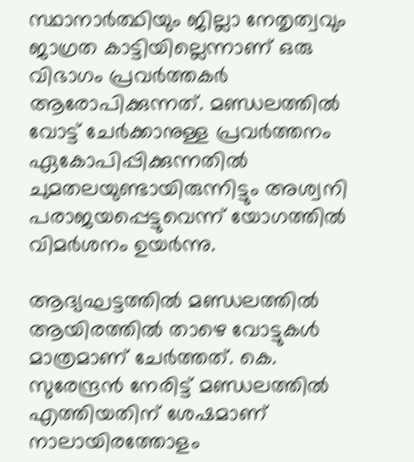സ്ഥാനാർത്ഥിയും ജില്ലാ നേതൃത്വവും ജാഗ്രത കാട്ടിയില്ലെന്നാണ് ഒരു വിഭാഗം പ്രവർത്തകർ ആരോപിക്കുന്നത്. മണ്ഡലത്തിൽ വോട്ട് ചേർക്കാനുള്ള പ്രവർത്തനം ഏകോപിപ്പിക്കുന്നതിൽ ചുമതലയുണ്ടായിരുന്നിട്ടും അശ്വനി പരാജയപ്പെട്ടുവെന്ന് യോഗത്തിൽ വിമർശനം ഉയർന്നു.

ആദ്യഘട്ടത്തിൽ മണ്ഡലത്തിൽ ആയിരത്തിൽ താഴെ വോട്ടുകൾ മാത്രമാണ് ചേർത്തത്. കെ. സുരേന്ദ്രൻ നേരിട്ട് മണ്ഡലത്തിൽ എത്തിയതിന് ശേഷമാണ് നാലായിരത്തോളം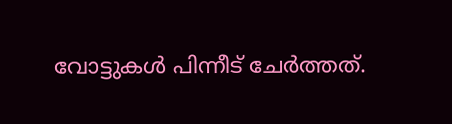വോട്ടുകൾ പിന്നീട് ചേർത്തത്.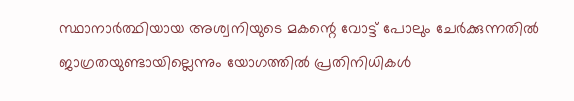സ്ഥാനാർത്ഥിയായ അശ്വനിയുടെ മകന്റെ വോട്ട് പോലും ചേർക്കുന്നതിൽ ജാഗ്രതയുണ്ടായില്ലെന്നും യോഗത്തിൽ പ്രതിനിധികൾ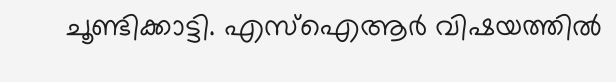ചൂണ്ടിക്കാട്ടി. എസ്‌ഐആർ വിഷയത്തിൽ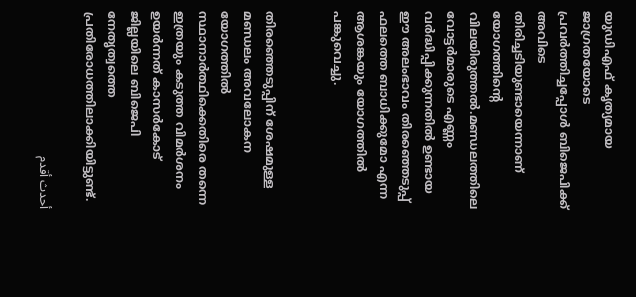യുഡിഎഫ് കൃത്യമായ ജാഗ്രതയോടെ പ്രവർത്തിച്ചപ്പോൾ ബിജെപിക്ക് അവിടെ തിരിച്ചടിയുണ്ടായെന്നാണ് യോഗത്തിന്റെ വിലയിരുത്തൽ.മണ്ഡലത്തിലെ വോട്ടർമാരുടെ എണ്ണം വർദ്ധിപ്പിക്കുന്നതിൽ ഉണ്ടായ ഈ അലംഭാവം തിരഞ്ഞെടുപ്പ് ഫലത്തെ ബാധിക്കുമോ എന്ന ആശങ്കയും യോഗത്തിൽ പങ്കുവെച്ചു.


തിരഞ്ഞെടുപ്പിന് ശേഷമുള്ള മണ്ഡലം അവലോകന യോഗത്തിൽ സ്ഥാനാർത്ഥിക്കെതിരെ തന്നെ ഇത്രയും കടുത്ത വിമർശനം ഉയർന്നത് കാസർകോട് ജില്ലയിലെ ബിജെപി നേതൃത്വത്തെ പ്രതിരോധത്തിലാക്കിയിട്ടുണ്ട്.

أحدث أقدم